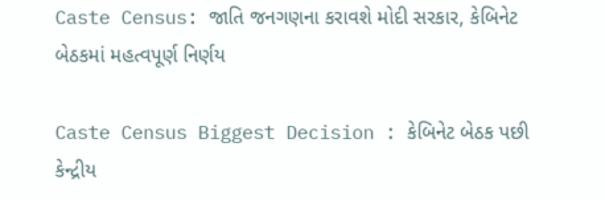Caste Census: જાતિ જનગણના કરાવશે મોદી સરકાર, કેબિનેટ બેઠકમાં મહત્વપૂર્ણ નિર્ણય

Caste Census Biggest Decision : કેબિનેટ બેઠક પછી કેન્દ્રીય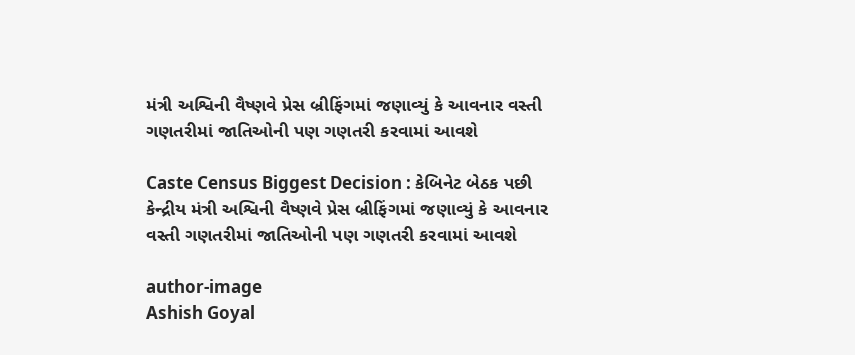મંત્રી અશ્વિની વૈષ્ણવે પ્રેસ બ્રીફિંગમાં જણાવ્યું કે આવનાર વસ્તી ગણતરીમાં જાતિઓની પણ ગણતરી કરવામાં આવશે

Caste Census Biggest Decision : કેબિનેટ બેઠક પછી કેન્દ્રીય મંત્રી અશ્વિની વૈષ્ણવે પ્રેસ બ્રીફિંગમાં જણાવ્યું કે આવનાર વસ્તી ગણતરીમાં જાતિઓની પણ ગણતરી કરવામાં આવશે

author-image
Ashish Goyal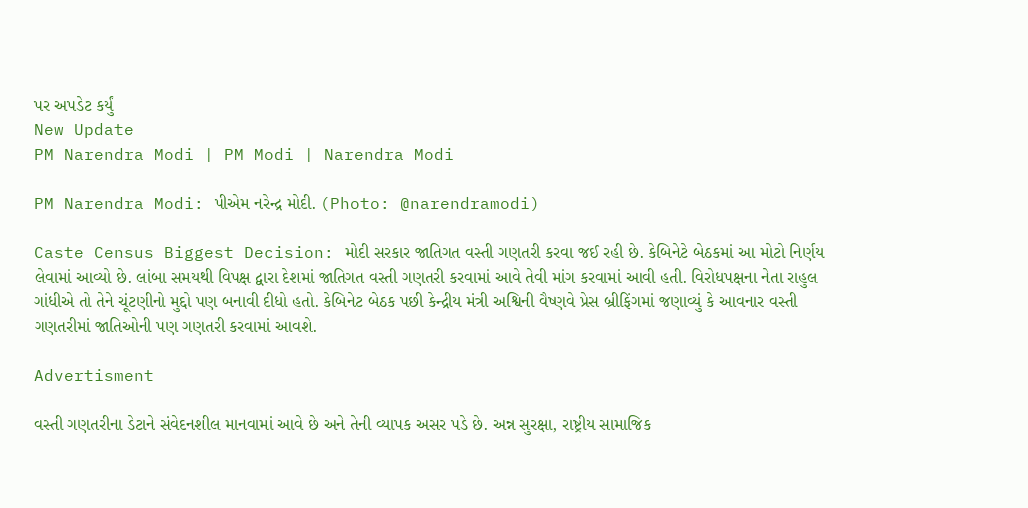પર અપડેટ કર્યું
New Update
PM Narendra Modi | PM Modi | Narendra Modi

PM Narendra Modi: પીએમ નરેન્દ્ર મોદી. (Photo: @narendramodi)

Caste Census Biggest Decision: મોદી સરકાર જાતિગત વસ્તી ગણતરી કરવા જઈ રહી છે. કેબિનેટે બેઠકમાં આ મોટો નિર્ણય લેવામાં આવ્યો છે. લાંબા સમયથી વિપક્ષ દ્વારા દેશમાં જાતિગત વસ્તી ગણતરી કરવામાં આવે તેવી માંગ કરવામાં આવી હતી. વિરોધપક્ષના નેતા રાહુલ ગાંધીએ તો તેને ચૂંટણીનો મુદ્દો પણ બનાવી દીધો હતો. કેબિનેટ બેઠક પછી કેન્દ્રીય મંત્રી અશ્વિની વૈષ્ણવે પ્રેસ બ્રીફિંગમાં જણાવ્યું કે આવનાર વસ્તી ગણતરીમાં જાતિઓની પણ ગણતરી કરવામાં આવશે.

Advertisment

વસ્તી ગણતરીના ડેટાને સંવેદનશીલ માનવામાં આવે છે અને તેની વ્યાપક અસર પડે છે. અન્ન સુરક્ષા, રાષ્ટ્રીય સામાજિક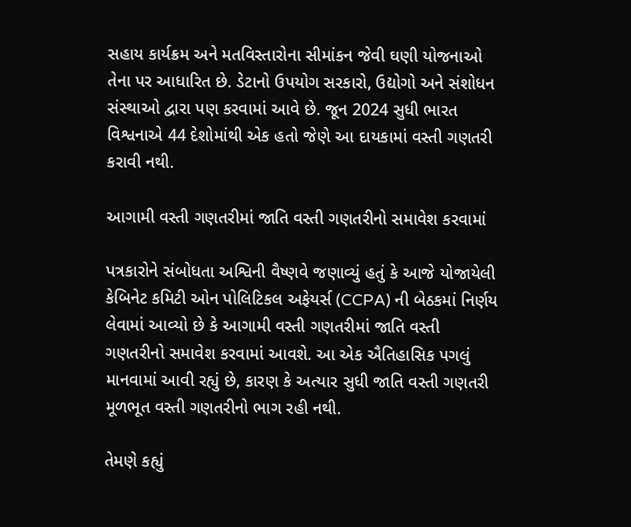સહાય કાર્યક્રમ અને મતવિસ્તારોના સીમાંકન જેવી ઘણી યોજનાઓ તેના પર આધારિત છે. ડેટાનો ઉપયોગ સરકારો, ઉદ્યોગો અને સંશોધન સંસ્થાઓ દ્વારા પણ કરવામાં આવે છે. જૂન 2024 સુધી ભારત વિશ્વનાએ 44 દેશોમાંથી એક હતો જેણે આ દાયકામાં વસ્તી ગણતરી કરાવી નથી.

આગામી વસ્તી ગણતરીમાં જાતિ વસ્તી ગણતરીનો સમાવેશ કરવામાં

પત્રકારોને સંબોધતા અશ્વિની વૈષ્ણવે જણાવ્યું હતું કે આજે યોજાયેલી કેબિનેટ કમિટી ઓન પોલિટિકલ અફેયર્સ (CCPA) ની બેઠકમાં નિર્ણય લેવામાં આવ્યો છે કે આગામી વસ્તી ગણતરીમાં જાતિ વસ્તી ગણતરીનો સમાવેશ કરવામાં આવશે. આ એક ઐતિહાસિક પગલું માનવામાં આવી રહ્યું છે, કારણ કે અત્યાર સુધી જાતિ વસ્તી ગણતરી મૂળભૂત વસ્તી ગણતરીનો ભાગ રહી નથી.

તેમણે કહ્યું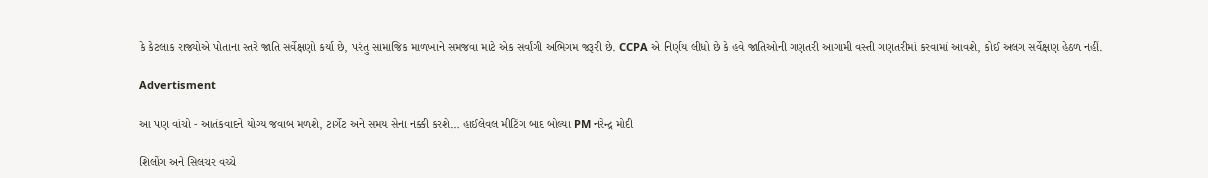કે કેટલાક રાજ્યોએ પોતાના સ્તરે જાતિ સર્વેક્ષણો કર્યા છે, પરંતુ સામાજિક માળખાને સમજવા માટે એક સર્વાંગી અભિગમ જરૂરી છે. CCPA એ નિર્ણય લીધો છે કે હવે જાતિઓની ગણતરી આગામી વસ્તી ગણતરીમાં કરવામાં આવશે, કોઈ અલગ સર્વેક્ષણ હેઠળ નહીં.

Advertisment

આ પણ વાંચો - આતંકવાદને યોગ્ય જવાબ મળશે, ટાર્ગેટ અને સમય સેના નક્કી કરશે… હાઈલેવલ મીટિંગ બાદ બોલ્યા PM નરેન્દ્ર મોદી

શિલોંગ અને સિલચર વચ્ચે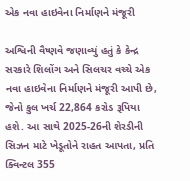એક નવા હાઇવેના નિર્માણને મંજૂરી

અશ્વિની વૈષ્ણવે જણાવ્યું હતું કે કેન્દ્ર સરકારે શિલોંગ અને સિલચર વચ્ચે એક નવા હાઇવેના નિર્માણને મંજૂરી આપી છે, જેનો કુલ ખર્ચ 22,864 કરોડ રૂપિયા હશે. આ સાથે 2025-26ની શેરડીની સિઝન માટે ખેડૂતોને રાહત આપતા, પ્રતિ ક્વિન્ટલ 355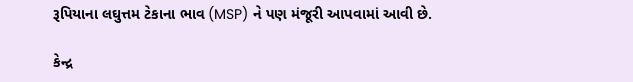રૂપિયાના લઘુત્તમ ટેકાના ભાવ (MSP) ને પણ મંજૂરી આપવામાં આવી છે.

કેન્દ્ર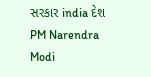સરકાર india દેશ PM Narendra Modi